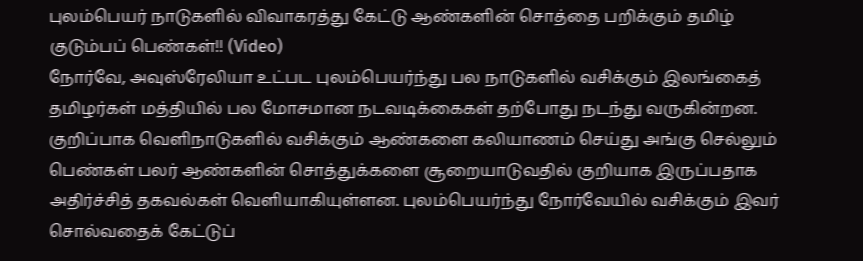புலம்பெயர் நாடுகளில் விவாகரத்து கேட்டு ஆண்களின் சொத்தை பறிக்கும் தமிழ் குடும்பப் பெண்கள்!! (Video)
நோர்வே, அவுஸ்ரேலியா உட்பட புலம்பெயர்ந்து பல நாடுகளில் வசிக்கும் இலங்கைத் தமிழர்கள் மத்தியில் பல மோசமான நடவடிக்கைகள் தற்போது நடந்து வருகின்றன. குறிப்பாக வெளிநாடுகளில் வசிக்கும் ஆண்களை கலியாணம் செய்து அங்கு செல்லும் பெண்கள் பலர் ஆண்களின் சொத்துக்களை சூறையாடுவதில் குறியாக இருப்பதாக அதிர்ச்சித் தகவல்கள் வெளியாகியுள்ளன. புலம்பெயர்ந்து நோர்வேயில் வசிக்கும் இவர் சொல்வதைக் கேட்டுப்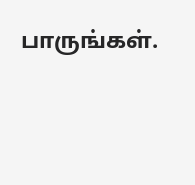பாருங்கள்.